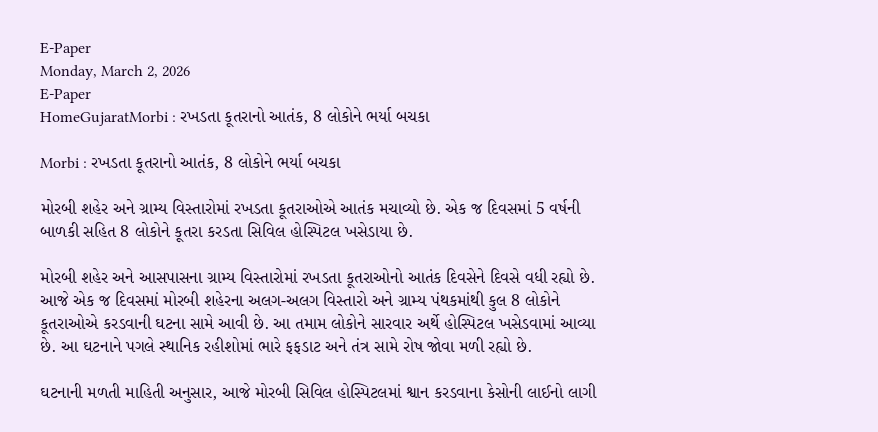E-Paper
Monday, March 2, 2026
E-Paper
HomeGujaratMorbi : રખડતા કૂતરાનો આતંક, 8 લોકોને ભર્યા બચકા

Morbi : રખડતા કૂતરાનો આતંક, 8 લોકોને ભર્યા બચકા

મોરબી શહેર અને ગ્રામ્ય વિસ્તારોમાં રખડતા કૂતરાઓએ આતંક મચાવ્યો છે. એક જ દિવસમાં 5 વર્ષની બાળકી સહિત 8 લોકોને કૂતરા કરડતા સિવિલ હોસ્પિટલ ખસેડાયા છે.

મોરબી શહેર અને આસપાસના ગ્રામ્ય વિસ્તારોમાં રખડતા કૂતરાઓનો આતંક દિવસેને દિવસે વધી રહ્યો છે. આજે એક જ દિવસમાં મોરબી શહેરના અલગ-અલગ વિસ્તારો અને ગ્રામ્ય પંથકમાંથી કુલ 8 લોકોને કૂતરાઓએ કરડવાની ઘટના સામે આવી છે. આ તમામ લોકોને સારવાર અર્થે હોસ્પિટલ ખસેડવામાં આવ્યા છે. આ ઘટનાને પગલે સ્થાનિક રહીશોમાં ભારે ફફડાટ અને તંત્ર સામે રોષ જોવા મળી રહ્યો છે.

ઘટનાની મળતી માહિતી અનુસાર, આજે મોરબી સિવિલ હોસ્પિટલમાં શ્વાન કરડવાના કેસોની લાઈનો લાગી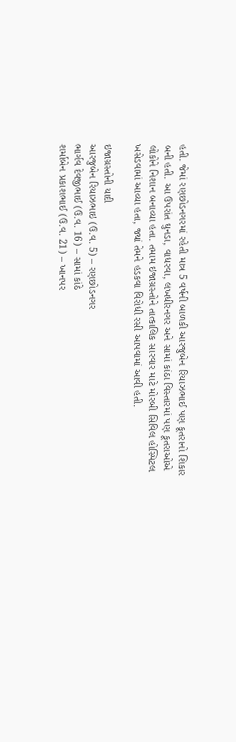હતી. જેમાં રણછોડનગરમાં રહેતી માત્ર 5 વર્ષની બાળકી આરજુબેન રિયાઝભાઈ પણ કૂતરાનો શિકાર બની હતી. આ ઉપરાંત ઘુનડા, વાધરવા, લખધીરનગર અને સામાં કાંઠા વિસ્તારમાં પણ કૂતરાઓએ લોકોને નિશાન બનાવ્યા હતા. તમામ ઇજાગ્રસ્તોને તાત્કાલિક સારવાર માટે મોરબી સિવિલ હોસ્પિટલ ખસેડવામાં આવ્યા હતા, જ્યાં તેમને હડકવા વિરોધી રસી આપવામાં આવી હતી.

ઇજાગ્રસ્તોની યાદી
આરજુબેન રિયાઝભાઇ (ઉ.વ. 5) – રણછોડનગર
ભાર્ગવ દેવજીભાઈ (ઉ.વ. 16) – સામાં કાંઠે
શર્માબેન પ્રકાશભાઈ (ઉ.વ. 21) – ખાનપર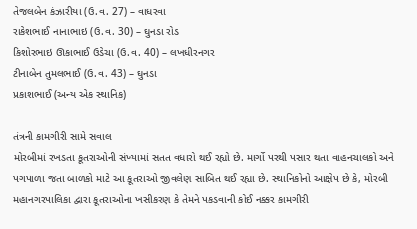તેજલબેન કંઝારીયા (ઉ.વ. 27) – વાધરવા
રાકેશભાઈ નાનાભાઇ (ઉ.વ. 30) – ઘુનડા રોડ
કિશોરભાઇ ઊકાભાઈ ઉડેચા (ઉ.વ. 40) – લખધીરનગર
ટીનાબેન તુમલભાઈ (ઉ.વ. 43) – ઘુનડા
પ્રકાશભાઈ (અન્ય એક સ્થાનિક)

તંત્રની કામગીરી સામે સવાલ
મોરબીમાં રખડતા કૂતરાઓની સંખ્યામાં સતત વધારો થઈ રહ્યો છે. માર્ગો પરથી પસાર થતા વાહનચાલકો અને પગપાળા જતા બાળકો માટે આ કૂતરાઓ જીવલેણ સાબિત થઈ રહ્યા છે. સ્થાનિકોનો આક્ષેપ છે કે, મોરબી મહાનગરપાલિકા દ્વારા કૂતરાઓના ખસીકરણ કે તેમને પકડવાની કોઈ નક્કર કામગીરી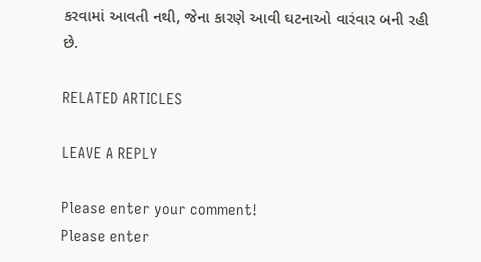કરવામાં આવતી નથી, જેના કારણે આવી ઘટનાઓ વારંવાર બની રહી છે.

RELATED ARTICLES

LEAVE A REPLY

Please enter your comment!
Please enter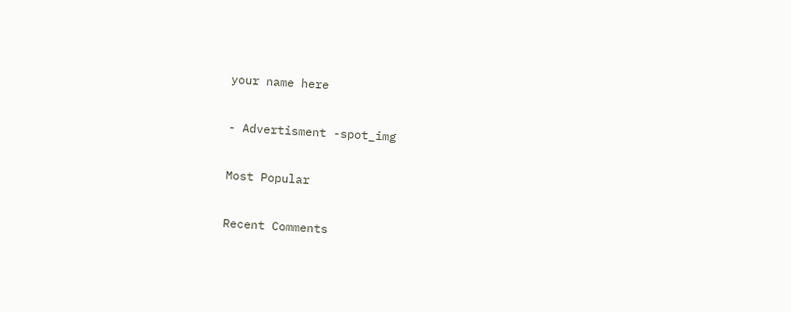your name here

- Advertisment -spot_img

Most Popular

Recent Comments